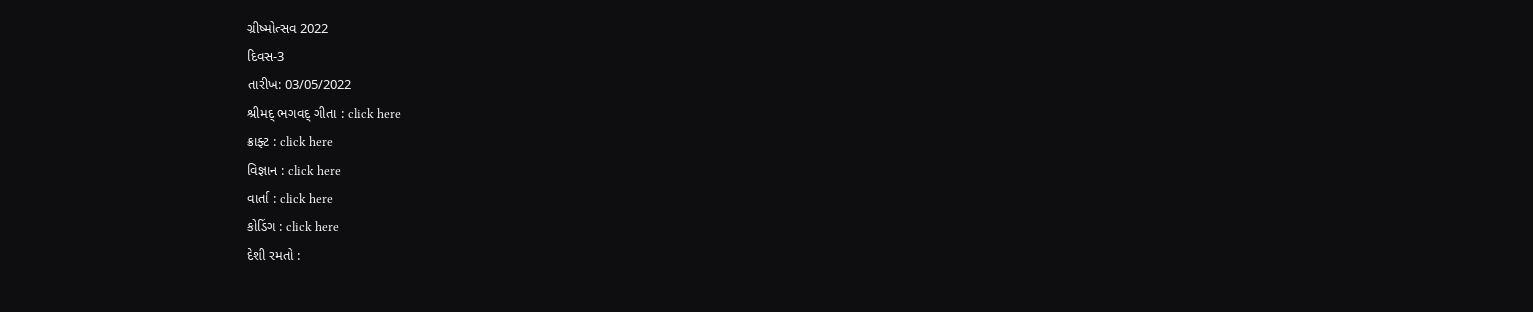ગ્રીષ્મોત્સવ 2022
દિવસ-3
તારીખ: 03/05/2022
શ્રીમદ્ ભગવદ્ ગીતા : click here
ક્રાફ્ટ : click here
વિજ્ઞાન : click here
વાર્તા : click here
કોડિંગ : click here
દેશી રમતો :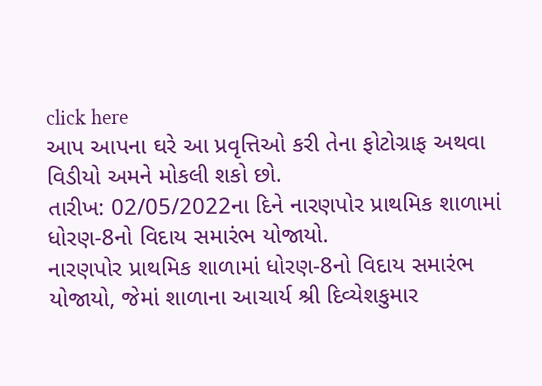click here
આપ આપના ઘરે આ પ્રવૃત્તિઓ કરી તેના ફોટોગ્રાફ અથવા વિડીયો અમને મોકલી શકો છો.
તારીખ: 02/05/2022ના દિને નારણપોર પ્રાથમિક શાળામાં ધોરણ-8નો વિદાય સમારંભ યોજાયો.
નારણપોર પ્રાથમિક શાળામાં ધોરણ-8નો વિદાય સમારંભ યોજાયો, જેમાં શાળાના આચાર્ય શ્રી દિવ્યેશકુમાર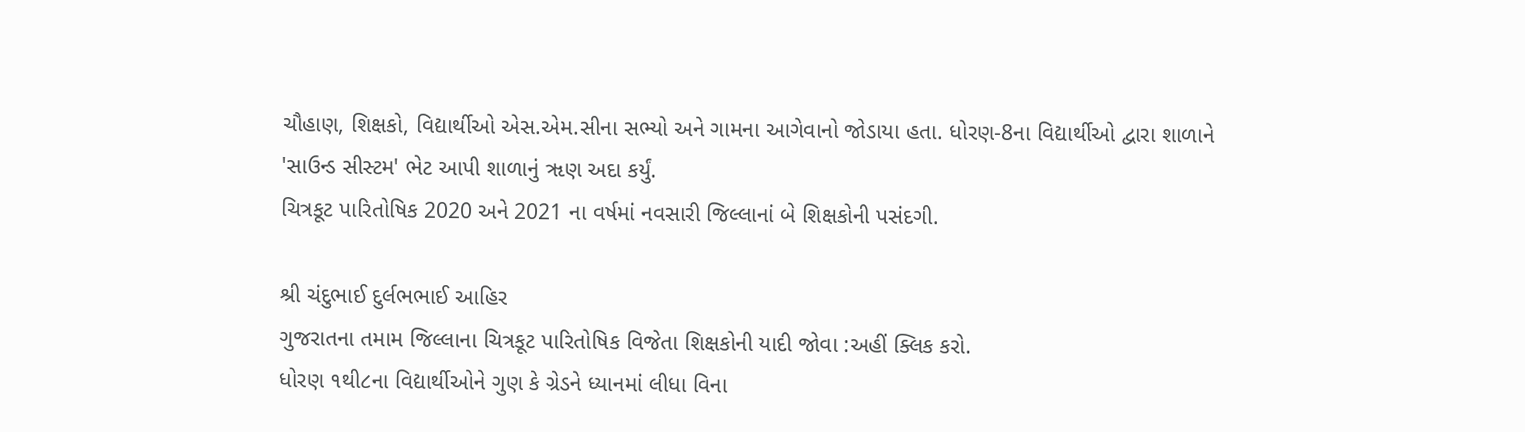ચૌહાણ, શિક્ષકો, વિદ્યાર્થીઓ એસ.એમ.સીના સભ્યો અને ગામના આગેવાનો જોડાયા હતા. ધોરણ-8ના વિદ્યાર્થીઓ દ્વારા શાળાને 'સાઉન્ડ સીસ્ટમ' ભેટ આપી શાળાનું ૠણ અદા કર્યું.
ચિત્રકૂટ પારિતોષિક 2020 અને 2021 ના વર્ષમાં નવસારી જિલ્લાનાં બે શિક્ષકોની પસંદગી.

શ્રી ચંદુભાઈ દુર્લભભાઈ આહિર
ગુજરાતના તમામ જિલ્લાના ચિત્રકૂટ પારિતોષિક વિજેતા શિક્ષકોની યાદી જોવા :અહીં ક્લિક કરો.
ધોરણ ૧થી૮ના વિદ્યાર્થીઓને ગુણ કે ગ્રેડને ધ્યાનમાં લીધા વિના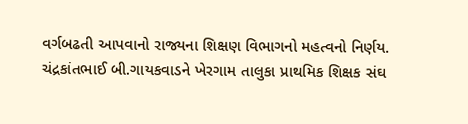વર્ગબઢતી આપવાનો રાજ્યના શિક્ષણ વિભાગનો મહત્વનો નિર્ણય.
ચંદ્રકાંતભાઈ બી.ગાયકવાડને ખેરગામ તાલુકા પ્રાથમિક શિક્ષક સંઘ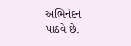અભિનંદન પાઠવે છે.